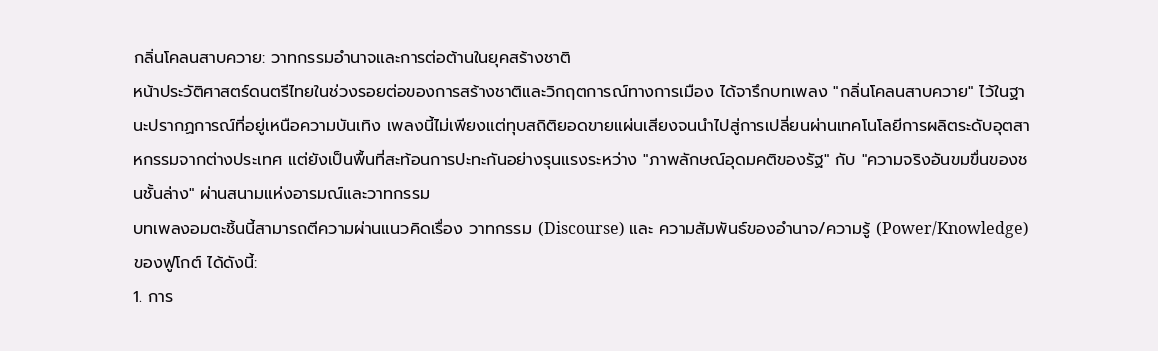กลิ่นโคลนสาบควาย: วาทกรรมอำนาจและการต่อต้านในยุคสร้างชาติ
หน้าประวัติศาสตร์ดนตรีไทยในช่วงรอยต่อของการสร้างชาติและวิกฤตการณ์ทางการเมือง ได้จารึกบทเพลง "กลิ่นโคลนสาบควาย" ไว้ในฐานะปรากฏการณ์ที่อยู่เหนือความบันเทิง เพลงนี้ไม่เพียงแต่ทุบสถิติยอดขายแผ่นเสียงจนนำไปสู่การเปลี่ยนผ่านเทคโนโลยีการผลิตระดับอุตสาหกรรมจากต่างประเทศ แต่ยังเป็นพื้นที่สะท้อนการปะทะกันอย่างรุนแรงระหว่าง "ภาพลักษณ์อุดมคติของรัฐ" กับ "ความจริงอันขมขื่นของชนชั้นล่าง" ผ่านสนามแห่งอารมณ์และวาทกรรม
บทเพลงอมตะชิ้นนี้สามารถตีความผ่านแนวคิดเรื่อง วาทกรรม (Discourse) และ ความสัมพันธ์ของอำนาจ/ความรู้ (Power/Knowledge) ของฟูโกต์ ได้ดังนี้:
1. การ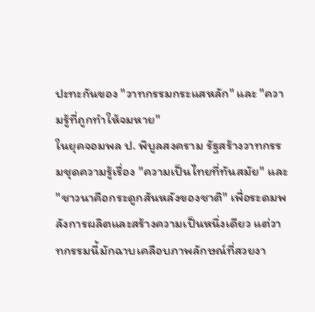ปะทะกันของ "วาทกรรมกระแสหลัก" และ "ความรู้ที่ถูกทำให้จมหาย"
ในยุคจอมพล ป. พิบูลสงคราม รัฐสร้างวาทกรรมชุดความรู้เรื่อง "ความเป็นไทยที่ทันสมัย" และ "ชาวนาคือกระดูกสันหลังของชาติ" เพื่อระดมพลังการผลิตและสร้างความเป็นหนึ่งเดียว แต่วาทกรรมนี้มักฉาบเคลือบภาพลักษณ์ที่สวยงา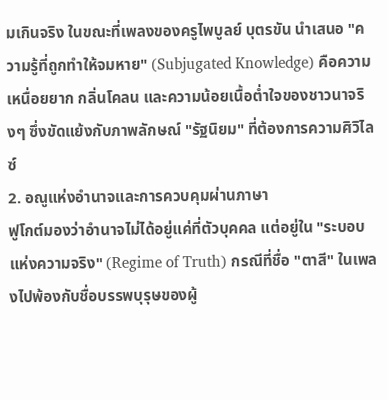มเกินจริง ในขณะที่เพลงของครูไพบูลย์ บุตรขัน นำเสนอ "ความรู้ที่ถูกทำให้จมหาย" (Subjugated Knowledge) คือความเหนื่อยยาก กลิ่นโคลน และความน้อยเนื้อต่ำใจของชาวนาจริงๆ ซึ่งขัดแย้งกับภาพลักษณ์ "รัฐนิยม" ที่ต้องการความศิวิไลซ์
2. อณูแห่งอำนาจและการควบคุมผ่านภาษา
ฟูโกต์มองว่าอำนาจไม่ได้อยู่แค่ที่ตัวบุคคล แต่อยู่ใน "ระบอบแห่งความจริง" (Regime of Truth) กรณีที่ชื่อ "ตาสี" ในเพลงไปพ้องกับชื่อบรรพบุรุษของผู้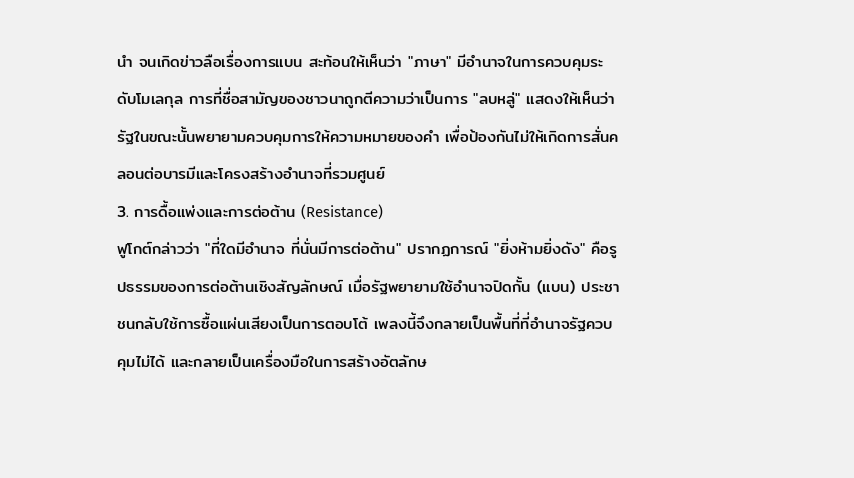นำ จนเกิดข่าวลือเรื่องการแบน สะท้อนให้เห็นว่า "ภาษา" มีอำนาจในการควบคุมระดับโมเลกุล การที่ชื่อสามัญของชาวนาถูกตีความว่าเป็นการ "ลบหลู่" แสดงให้เห็นว่ารัฐในขณะนั้นพยายามควบคุมการให้ความหมายของคำ เพื่อป้องกันไม่ให้เกิดการสั่นคลอนต่อบารมีและโครงสร้างอำนาจที่รวมศูนย์
3. การดื้อแพ่งและการต่อต้าน (Resistance)
ฟูโกต์กล่าวว่า "ที่ใดมีอำนาจ ที่นั่นมีการต่อต้าน" ปรากฏการณ์ "ยิ่งห้ามยิ่งดัง" คือรูปธรรมของการต่อต้านเชิงสัญลักษณ์ เมื่อรัฐพยายามใช้อำนาจปิดกั้น (แบน) ประชาชนกลับใช้การซื้อแผ่นเสียงเป็นการตอบโต้ เพลงนี้จึงกลายเป็นพื้นที่ที่อำนาจรัฐควบคุมไม่ได้ และกลายเป็นเครื่องมือในการสร้างอัตลักษ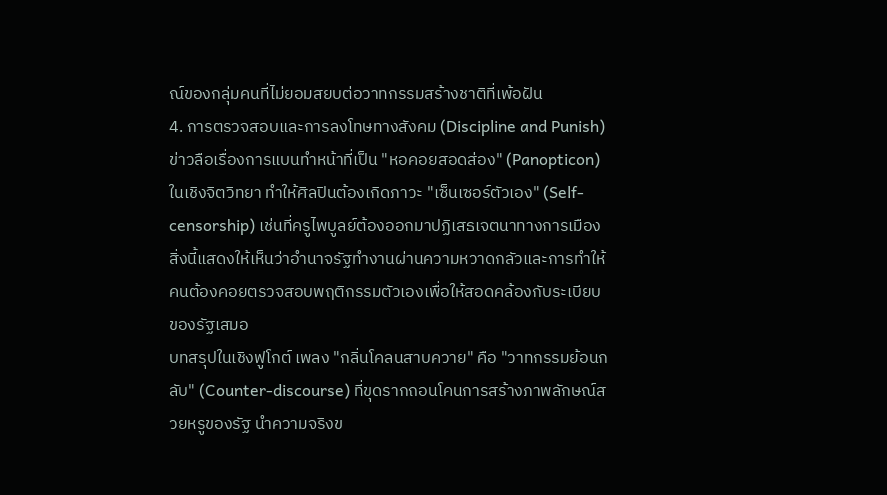ณ์ของกลุ่มคนที่ไม่ยอมสยบต่อวาทกรรมสร้างชาติที่เพ้อฝัน
4. การตรวจสอบและการลงโทษทางสังคม (Discipline and Punish)
ข่าวลือเรื่องการแบนทำหน้าที่เป็น "หอคอยสอดส่อง" (Panopticon) ในเชิงจิตวิทยา ทำให้ศิลปินต้องเกิดภาวะ "เซ็นเซอร์ตัวเอง" (Self-censorship) เช่นที่ครูไพบูลย์ต้องออกมาปฏิเสธเจตนาทางการเมือง สิ่งนี้แสดงให้เห็นว่าอำนาจรัฐทำงานผ่านความหวาดกลัวและการทำให้คนต้องคอยตรวจสอบพฤติกรรมตัวเองเพื่อให้สอดคล้องกับระเบียบของรัฐเสมอ
บทสรุปในเชิงฟูโกต์ เพลง "กลิ่นโคลนสาบควาย" คือ "วาทกรรมย้อนกลับ" (Counter-discourse) ที่ขุดรากถอนโคนการสร้างภาพลักษณ์สวยหรูของรัฐ นำความจริงข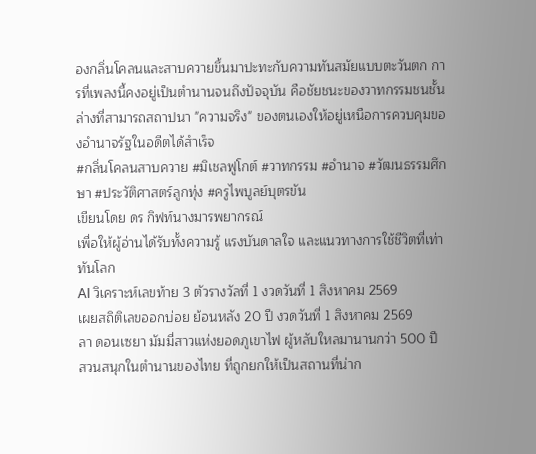องกลิ่นโคลนและสาบควายขึ้นมาปะทะกับความทันสมัยแบบตะวันตก การที่เพลงนี้คงอยู่เป็นตำนานจนถึงปัจจุบัน คือชัยชนะของวาทกรรมชนชั้นล่างที่สามารถสถาปนา "ความจริง" ของตนเองให้อยู่เหนือการควบคุมของอำนาจรัฐในอดีตได้สำเร็จ
#กลิ่นโคลนสาบควาย #มิเชลฟูโกต์ #วาทกรรม #อำนาจ #วัฒนธรรมศึกษา #ประวัติศาสตร์ลูกทุ่ง #ครูไพบูลย์บุตรขัน
เขียนโดย ดร กิฟท์นางมารพยากรณ์
เพื่อให้ผู้อ่านได้รับทั้งความรู้ แรงบันดาลใจ และแนวทางการใช้ชีวิตที่เท่าทันโลก
AI วิเคราะห์เลขท้าย 3 ตัวรางวัลที่ 1 งวดวันที่ 1 สิงหาคม 2569
เผยสถิติเลขออกบ่อย ย้อนหลัง 20 ปี งวดวันที่ 1 สิงหาคม 2569
ลา ดอนเซยา มัมมี่สาวแห่งยอดภูเขาไฟ ผู้หลับใหลมานานกว่า 500 ปี
สวนสนุกในตำนานของไทย ที่ถูกยกให้เป็นสถานที่น่าก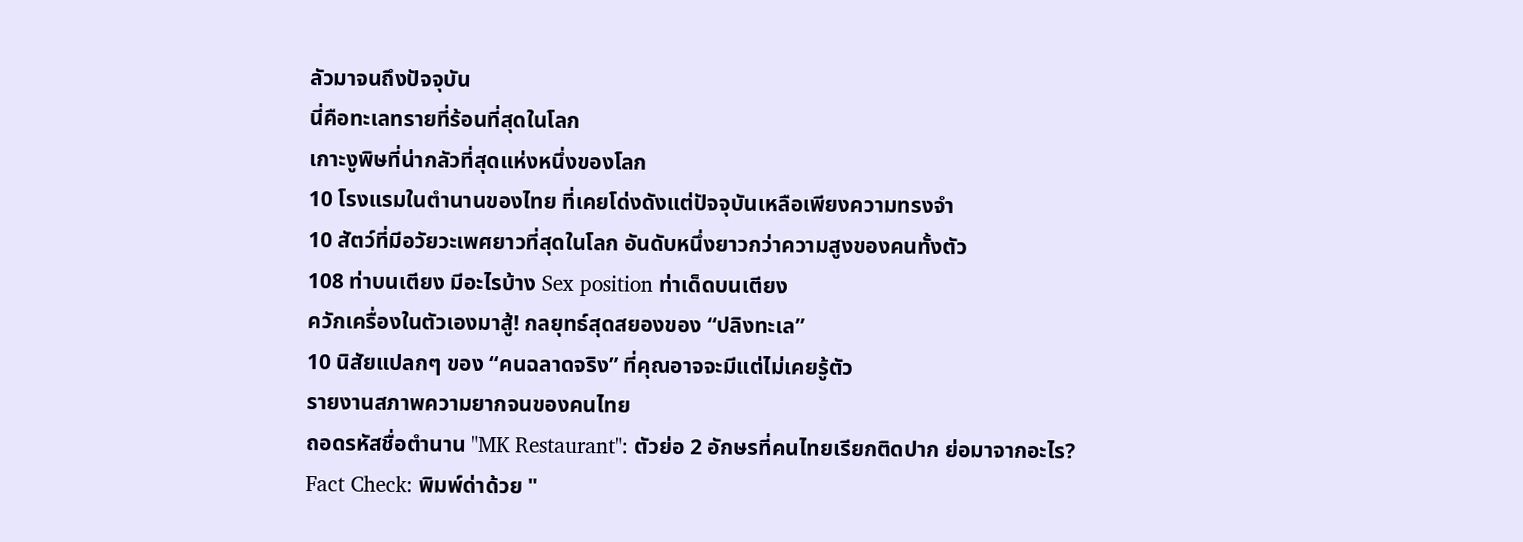ลัวมาจนถึงปัจจุบัน
นี่คือทะเลทรายที่ร้อนที่สุดในโลก
เกาะงูพิษที่น่ากลัวที่สุดแห่งหนึ่งของโลก
10 โรงแรมในตำนานของไทย ที่เคยโด่งดังแต่ปัจจุบันเหลือเพียงความทรงจำ
10 สัตว์ที่มีอวัยวะเพศยาวที่สุดในโลก อันดับหนึ่งยาวกว่าความสูงของคนทั้งตัว
108 ท่าบนเตียง มีอะไรบ้าง Sex position ท่าเด็ดบนเตียง
ควักเครื่องในตัวเองมาสู้! กลยุทธ์สุดสยองของ “ปลิงทะเล”
10 นิสัยแปลกๆ ของ “คนฉลาดจริง” ที่คุณอาจจะมีแต่ไม่เคยรู้ตัว
รายงานสภาพความยากจนของคนไทย
ถอดรหัสชื่อตำนาน "MK Restaurant": ตัวย่อ 2 อักษรที่คนไทยเรียกติดปาก ย่อมาจากอะไร?
Fact Check: พิมพ์ด่าด้วย "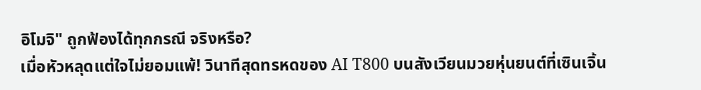อิโมจิ" ถูกฟ้องได้ทุกกรณี จริงหรือ?
เมื่อหัวหลุดแต่ใจไม่ยอมแพ้! วินาทีสุดทรหดของ AI T800 บนสังเวียนมวยหุ่นยนต์ที่เซินเจิ้น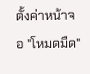ตั้งค่าหน้าจอ "โหมดมืด"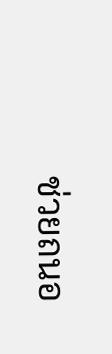ช่วยถนอ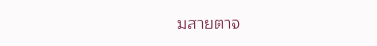มสายตาจ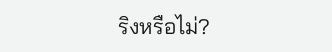ริงหรือไม่?